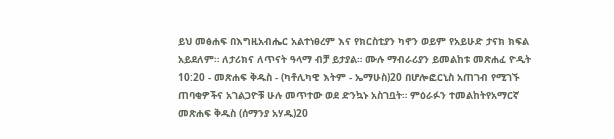ይህ መፅሐፍ በእግዚአብሔር አልተነፀረም እና የክርስቲያን ካኖን ወይም የአይሁድ ታናክ ክፍል አይደለም። ለታሪክና ለጥናት ዓላማ ብቻ ይታያል። ሙሉ ማብራሪያን ይመልከቱ መጽሐፈ ዮዲት 10:20 - መጽሐፍ ቅዱስ - (ካቶሊካዊ እትም - ኤማሁስ)20 በሆሎፎርኒስ አጠገብ የሚገኙ ጠባቂዎችና አገልጋዮቹ ሁሉ መጥተው ወደ ድንኳኑ አስገቧት። ምዕራፉን ተመልከትየአማርኛ መጽሐፍ ቅዱስ (ሰማንያ አሃዱ)20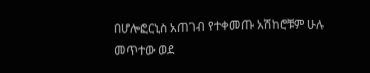በሆሎፎርኒስ አጠገብ የተቀመጡ አሽከሮቹም ሁሉ መጥተው ወደ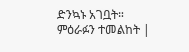ድንኳኑ አገቧት። ምዕራፉን ተመልከት |